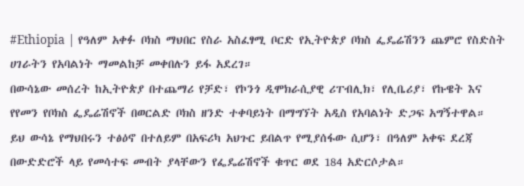#Ethiopia | የዓለም አቀፉ ቦክስ ማህበር የስራ አስፈፃሚ ቦርድ የኢትዮጵያ ቦክስ ፌዴሬሽንን ጨምሮ የስድስት ሀገራትን የአባልነት ማመልከቻ መቀበሉን ይፋ አደረገ።
በውሳኔው መሰረት ከኢትዮጵያ በተጨማሪ የቻድ፣ የኮንጎ ዲሞክራሲያዊ ሪፐብሊክ፣ የሊቤሪያ፣ የኩዌት እና የየመን የቦክስ ፌዴሬሽኖች በወርልድ ቦክስ ዘንድ ተቀባይነት በማግኘት አዲስ የአባልነት ድጋፍ አግኝተዋል።
ይህ ውሳኔ የማህበሩን ተፅዕኖ በተለይም በአፍሪካ አህጉር ይበልጥ የሚያሰፋው ሲሆን፣ በዓለም አቀፍ ደረጃ በውድድሮች ላይ የመሳተፍ መብት ያላቸውን የፌዴሬሽኖች ቁጥር ወደ 184 አድርሶታል።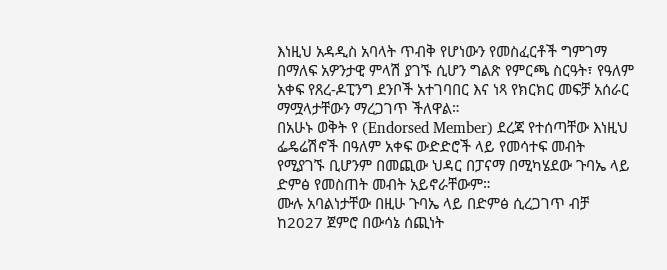እነዚህ አዳዲስ አባላት ጥብቅ የሆነውን የመስፈርቶች ግምገማ በማለፍ አዎንታዊ ምላሽ ያገኙ ሲሆን ግልጽ የምርጫ ስርዓት፣ የዓለም አቀፍ የጸረ-ዶፒንግ ደንቦች አተገባበር እና ነጻ የክርክር መፍቻ አሰራር ማሟላታቸውን ማረጋገጥ ችለዋል።
በአሁኑ ወቅት የ (Endorsed Member) ደረጃ የተሰጣቸው እነዚህ ፌዴሬሽኖች በዓለም አቀፍ ውድድሮች ላይ የመሳተፍ መብት የሚያገኙ ቢሆንም በመጪው ህዳር በፓናማ በሚካሄደው ጉባኤ ላይ ድምፅ የመስጠት መብት አይኖራቸውም።
ሙሉ አባልነታቸው በዚሁ ጉባኤ ላይ በድምፅ ሲረጋገጥ ብቻ ከ2027 ጀምሮ በውሳኔ ሰጪነት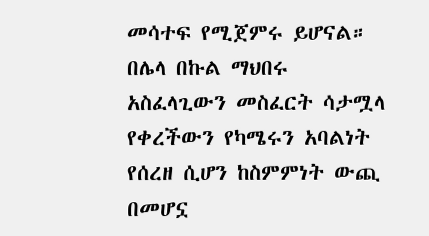መሳተፍ የሚጀምሩ ይሆናል። በሌላ በኩል ማህበሩ አስፈላጊውን መስፈርት ሳታሟላ የቀረችውን የካሜሩን አባልነት የሰረዘ ሲሆን ከስምምነት ውጪ በመሆኗ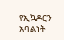የኢኳዶርን አባልነት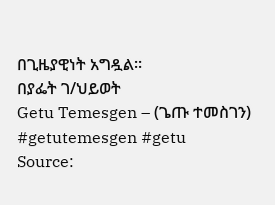በጊዜያዊነት አግዷል።
በያፌት ገ/ህይወት
Getu Temesgen – (ጌጡ ተመስገን)
#getutemesgen #getu
Source: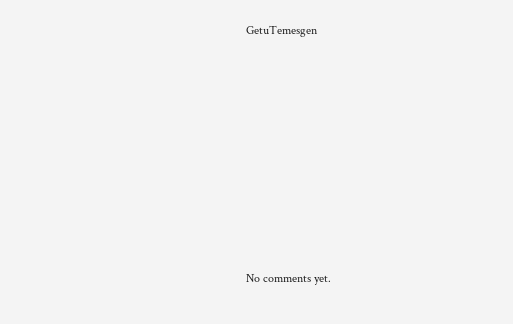GetuTemesgen









No comments yet.